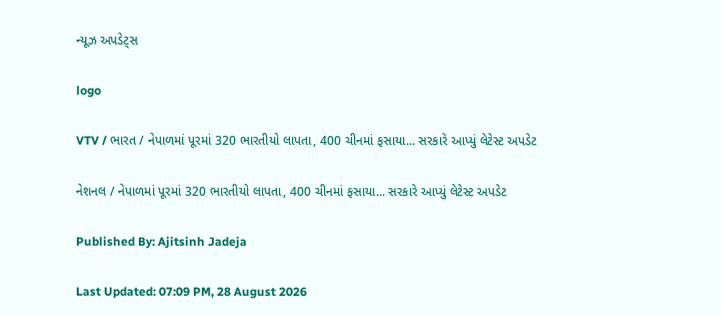ન્યૂઝ અપડેટ્સ

logo

VTV / ભારત / નેપાળમાં પૂરમાં 320 ભારતીયો લાપતા, 400 ચીનમાં ફસાયા... સરકારે આપ્યું લેટેસ્ટ અપડેટ

નેશનલ / નેપાળમાં પૂરમાં 320 ભારતીયો લાપતા, 400 ચીનમાં ફસાયા... સરકારે આપ્યું લેટેસ્ટ અપડેટ

Published By: Ajitsinh Jadeja

Last Updated: 07:09 PM, 28 August 2026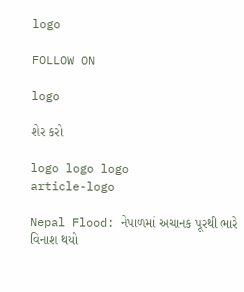logo

FOLLOW ON

logo

શેર કરો

logo logo logo
article-logo

Nepal Flood: નેપાળમાં અચાનક પૂરથી ભારે વિનાશ થયો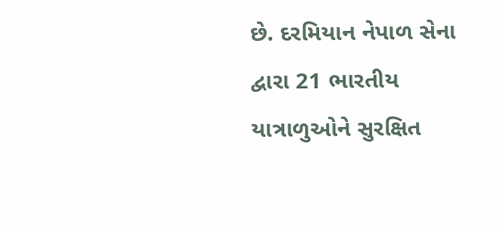છે. દરમિયાન નેપાળ સેના દ્વારા 21 ભારતીય યાત્રાળુઓને સુરક્ષિત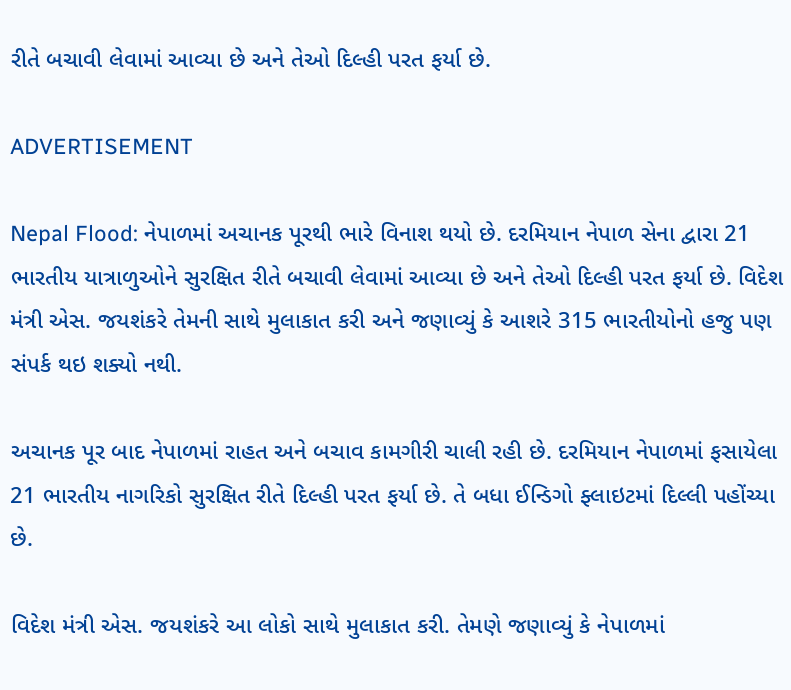રીતે બચાવી લેવામાં આવ્યા છે અને તેઓ દિલ્હી પરત ફર્યા છે.

ADVERTISEMENT

Nepal Flood: નેપાળમાં અચાનક પૂરથી ભારે વિનાશ થયો છે. દરમિયાન નેપાળ સેના દ્વારા 21 ભારતીય યાત્રાળુઓને સુરક્ષિત રીતે બચાવી લેવામાં આવ્યા છે અને તેઓ દિલ્હી પરત ફર્યા છે. વિદેશ મંત્રી એસ. જયશંકરે તેમની સાથે મુલાકાત કરી અને જણાવ્યું કે આશરે 315 ભારતીયોનો હજુ પણ સંપર્ક થઇ શક્યો નથી.

અચાનક પૂર બાદ નેપાળમાં રાહત અને બચાવ કામગીરી ચાલી રહી છે. દરમિયાન નેપાળમાં ફસાયેલા 21 ભારતીય નાગરિકો સુરક્ષિત રીતે દિલ્હી પરત ફર્યા છે. તે બધા ઈન્ડિગો ફ્લાઇટમાં દિલ્લી પહોંચ્યા છે.

વિદેશ મંત્રી એસ. જયશંકરે આ લોકો સાથે મુલાકાત કરી. તેમણે જણાવ્યું કે નેપાળમાં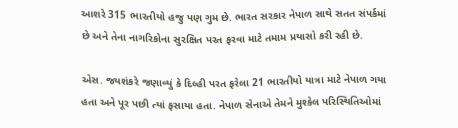આશરે 315 ભારતીયો હજુ પણ ગુમ છે. ભારત સરકાર નેપાળ સાથે સતત સંપર્કમાં છે અને તેના નાગરિકોના સુરક્ષિત પરત ફરવા માટે તમામ પ્રયાસો કરી રહી છે.

એસ. જયશંકરે જણાવ્યું કે દિલ્હી પરત ફરેલા 21 ભારતીયો યાત્રા માટે નેપાળ ગયા હતા અને પૂર પછી ત્યાં ફસાયા હતા. નેપાળ સેનાએ તેમને મુશ્કેલ પરિસ્થિતિઓમાં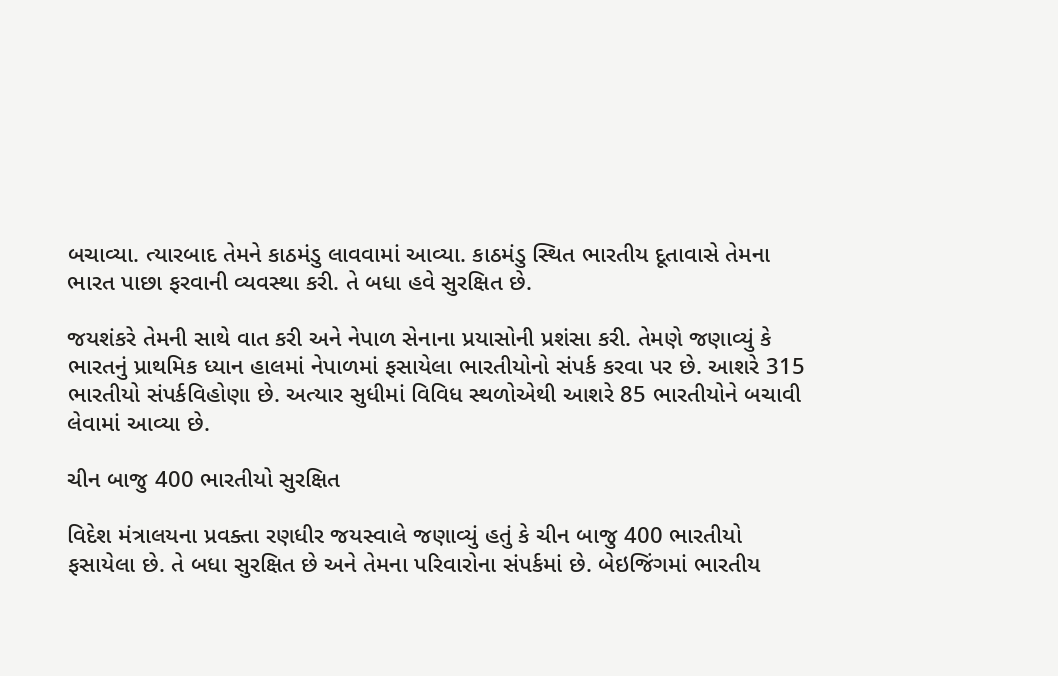બચાવ્યા. ત્યારબાદ તેમને કાઠમંડુ લાવવામાં આવ્યા. કાઠમંડુ સ્થિત ભારતીય દૂતાવાસે તેમના ભારત પાછા ફરવાની વ્યવસ્થા કરી. તે બધા હવે સુરક્ષિત છે.

જયશંકરે તેમની સાથે વાત કરી અને નેપાળ સેનાના પ્રયાસોની પ્રશંસા કરી. તેમણે જણાવ્યું કે ભારતનું પ્રાથમિક ધ્યાન હાલમાં નેપાળમાં ફસાયેલા ભારતીયોનો સંપર્ક કરવા પર છે. આશરે 315 ભારતીયો સંપર્કવિહોણા છે. અત્યાર સુધીમાં વિવિધ સ્થળોએથી આશરે 85 ભારતીયોને બચાવી લેવામાં આવ્યા છે.

ચીન બાજુ 400 ભારતીયો સુરક્ષિત

વિદેશ મંત્રાલયના પ્રવક્તા રણધીર જયસ્વાલે જણાવ્યું હતું કે ચીન બાજુ 400 ભારતીયો ફસાયેલા છે. તે બધા સુરક્ષિત છે અને તેમના પરિવારોના સંપર્કમાં છે. બેઇજિંગમાં ભારતીય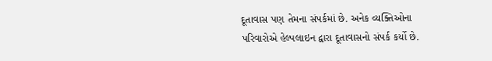દૂતાવાસ પણ તેમના સંપર્કમાં છે. અનેક વ્યક્તિઓના પરિવારોએ હેલ્પલાઇન દ્વારા દૂતાવાસનો સંપર્ક કર્યો છે.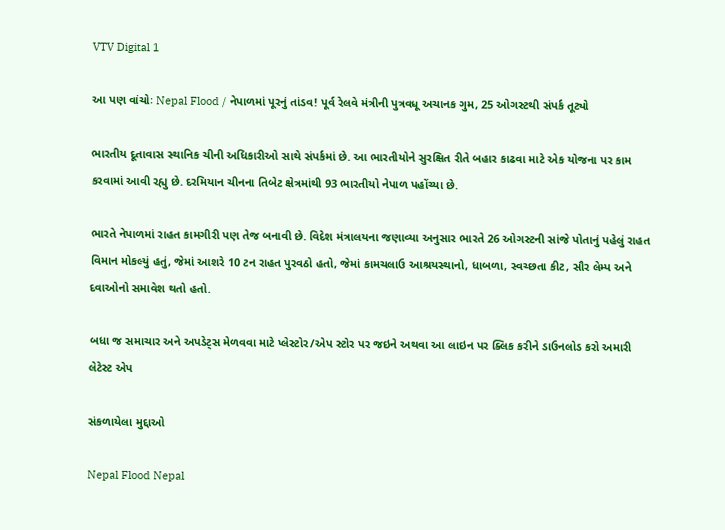VTV Digital 1

આ પણ વાંચોઃ Nepal Flood / નેપાળમાં પૂરનું તાંડવ! પૂર્વ રેલવે મંત્રીની પુત્રવધૂ અચાનક ગુમ, 25 ઓગસ્ટથી સંપર્ક તૂટ્યો

ભારતીય દૂતાવાસ સ્થાનિક ચીની અધિકારીઓ સાથે સંપર્કમાં છે. આ ભારતીયોને સુરક્ષિત રીતે બહાર કાઢવા માટે એક યોજના પર કામ કરવામાં આવી રહ્યુ છે. દરમિયાન ચીનના તિબેટ ક્ષેત્રમાંથી 93 ભારતીયો નેપાળ પહોંચ્યા છે.

ભારતે નેપાળમાં રાહત કામગીરી પણ તેજ બનાવી છે. વિદેશ મંત્રાલયના જણાવ્યા અનુસાર ભારતે 26 ઓગસ્ટની સાંજે પોતાનું પહેલું રાહત વિમાન મોકલ્યું હતું, જેમાં આશરે 10 ટન રાહત પુરવઠો હતો, જેમાં કામચલાઉ આશ્રયસ્થાનો, ધાબળા, સ્વચ્છતા કીટ, સૌર લેમ્પ અને દવાઓનો સમાવેશ થતો હતો.

બધા જ સમાચાર અને અપડેટ્સ મેળવવા માટે પ્લેસ્ટોર/એપ સ્ટોર પર જઇને અથવા આ લાઇન પર ક્લિક કરીને ડાઉનલોડ કરો અમારી લેટેસ્ટ એપ

સંકળાયેલા મુદ્દાઓ

Nepal Flood Nepal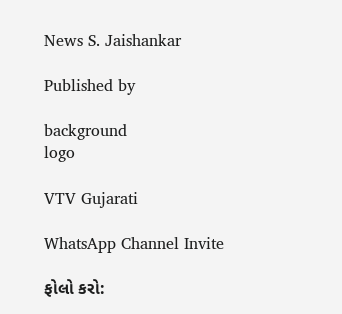News S. Jaishankar

Published by

background
logo

VTV Gujarati

WhatsApp Channel Invite

ફોલો કરો: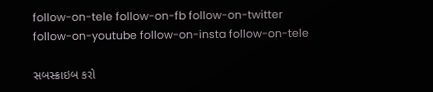follow-on-tele follow-on-fb follow-on-twitter follow-on-youtube follow-on-insta follow-on-tele

સબસ્ક્રાઇબ કરો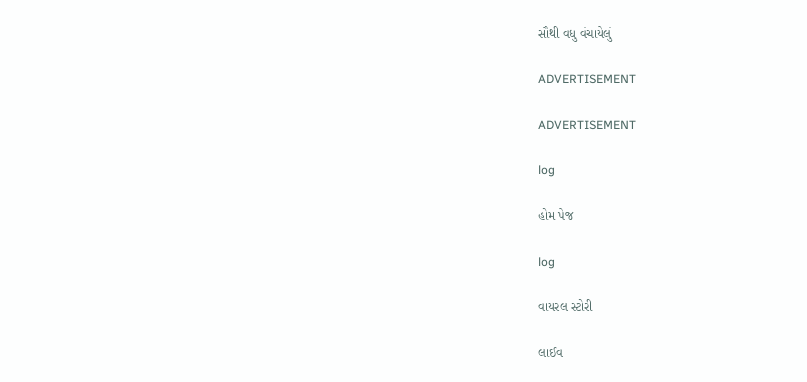સૌથી વધુ વંચાયેલું

ADVERTISEMENT

ADVERTISEMENT

log

હોમ પેજ

log

વાયરલ સ્ટોરી

લાઈવ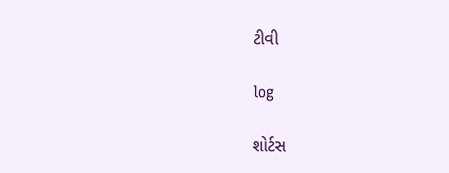ટીવી

log

શોર્ટસ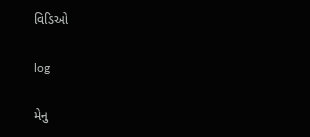વિડિઓ

log

મેનુ